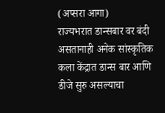(अप्सरा आगा)
राज्यभरात डान्सबार वर बंदी असतानाही अनेक सांस्कृतिक कला केंद्रात डान्स बार आणि डीजे सुरु असल्याचा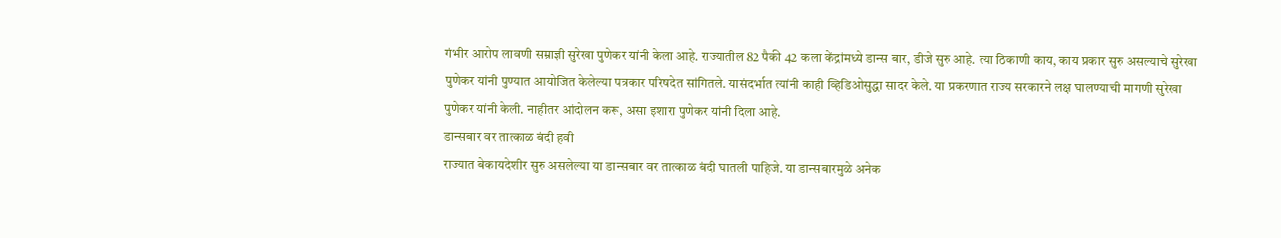गंभीर आरोप लावणी सम्राज्ञी सुरेखा पुणेकर यांनी केला आहे. राज्यातील 82 पैकी 42 कला केंद्रांमध्ये डान्स बार, डीजे सुरु आहे. त्या ठिकाणी काय, काय प्रकार सुरु असल्याचे सुरेखा पुणेकर यांनी पुण्यात आयोजित केलेल्या पत्रकार परिषदेत सांगितले. यासंदर्भात त्यांनी काही व्हिडिओसुद्धा सादर केले. या प्रकरणात राज्य सरकारने लक्ष घालण्याची मागणी सुरेखा पुणेकर यांनी केली. नाहीतर आंदोलन करू, असा इशारा पुणेकर यांनी दिला आहे.
डान्सबार वर तात्काळ बंदी हवी
राज्यात बेकायदेशीर सुरु असलेल्या या डान्सबार वर तात्काळ बंदी घातली पाहिजे. या डान्सबारमुळे अनेक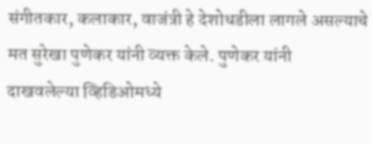संगीतकार, कलाकार, वाजंत्री हे देशोधडीला लागले असल्याचे मत सुरेखा पुणेकर यांनी व्यक्त केले. पुणेकर यांनी दाखवलेल्या व्हिडिओमध्ये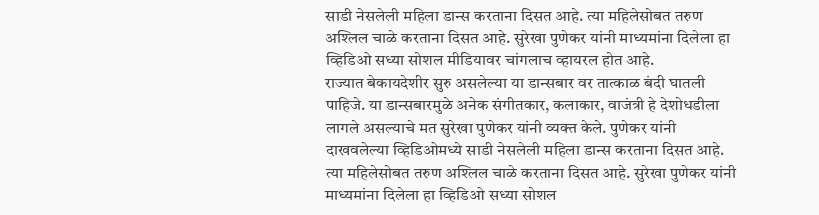साडी नेसलेली महिला डान्स करताना दिसत आहे. त्या महिलेसोबत तरुण अश्लिल चाळे करताना दिसत आहे. सुरेखा पुणेकर यांनी माध्यमांना दिलेला हा व्हिडिओ सध्या सोशल मीडियावर चांगलाच व्हायरल होत आहे.
राज्यात बेकायदेशीर सुरु असलेल्या या डान्सबार वर तात्काळ बंदी घातली पाहिजे. या डान्सबारमुळे अनेक संगीतकार, कलाकार, वाजंत्री हे देशोधडीला लागले असल्याचे मत सुरेखा पुणेकर यांनी व्यक्त केले. पुणेकर यांनी दाखवलेल्या व्हिडिओमध्ये साडी नेसलेली महिला डान्स करताना दिसत आहे. त्या महिलेसोबत तरुण अश्लिल चाळे करताना दिसत आहे. सुरेखा पुणेकर यांनी माध्यमांना दिलेला हा व्हिडिओ सध्या सोशल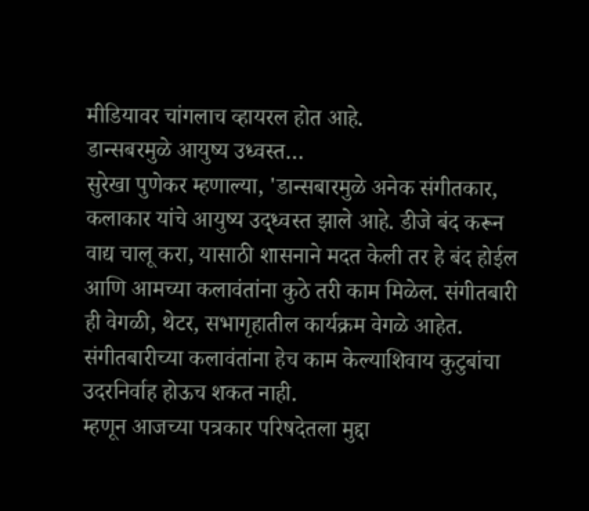मीडियावर चांगलाच व्हायरल होत आहे.
डान्सबरमुळे आयुष्य उध्वस्त…
सुरेखा पुणेकर म्हणाल्या, 'डान्सबारमुळे अनेक संगीतकार, कलाकार यांचे आयुष्य उद्ध्वस्त झाले आहे. डीजे बंद करून वाद्य चालू करा, यासाठी शासनाने मदत केली तर हे बंद होईल आणि आमच्या कलावंतांना कुठे तरी काम मिळेल. संगीतबारी ही वेगळी, थेटर, सभागृहातील कार्यक्रम वेगळे आहेत. संगीतबारीच्या कलावंतांना हेच काम केल्याशिवाय कुटुबांचा उदरनिर्वाह होऊच शकत नाही.
म्हणून आजच्या पत्रकार परिषदेतला मुद्दा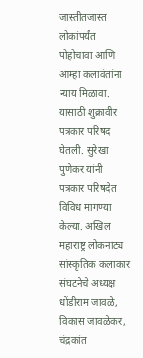जास्तीतजास्त लोकांपर्यंत पोहोचावा आणि आम्हा कलावंतांना न्याय मिळावा. यासाठी शुक्रावीर पत्रकार परिषद घेतली. सुरेखा पुणेकर यांनी पत्रकार परिषदेत विविध मागण्या केल्या. अखिल महाराष्ट्र लोकनाट्य सांस्कृतिक कलाकार संघटनेचे अध्यक्ष धोंडीराम जावळे, विकास जावळेकर, चंद्रकांत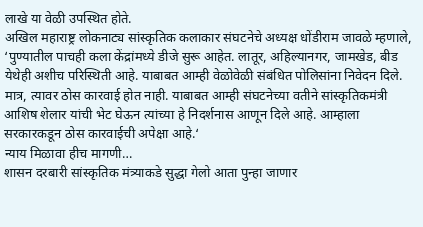लाखे या वेळी उपस्थित होते.
अखिल महाराष्ट्र लोकनाट्य सांस्कृतिक कलाकार संघटनेचे अध्यक्ष धोंडीराम जावळे म्हणाले, ‘पुण्यातील पाचही कला केंद्रांमध्ये डीजे सुरू आहेत. लातूर, अहिल्यानगर, जामखेड, बीड येथेही अशीच परिस्थिती आहे. याबाबत आम्ही वेळोवेळी संबंधित पोलिसांना निवेदन दिले. मात्र, त्यावर ठोस कारवाई होत नाही. याबाबत आम्ही संघटनेच्या वतीने सांस्कृतिकमंत्री आशिष शेलार यांची भेट घेऊन त्यांच्या हे निदर्शनास आणून दिले आहे. आम्हाला सरकारकडून ठोस कारवाईची अपेक्षा आहे.‘
न्याय मिळावा हीच मागणी…
शासन दरबारी सांस्कृतिक मंत्र्याकडे सुद्धा गेलो आता पुन्हा जाणार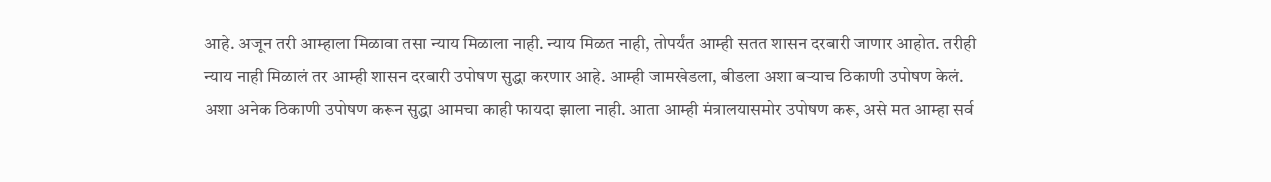आहे. अजून तरी आम्हाला मिळावा तसा न्याय मिळाला नाही. न्याय मिळत नाही, तोपर्यंत आम्ही सतत शासन दरबारी जाणार आहोत. तरीही न्याय नाही मिळालं तर आम्ही शासन दरबारी उपोषण सुद्धा करणार आहे. आम्ही जामखेडला, बीडला अशा बऱ्याच ठिकाणी उपोषण केलं. अशा अनेक ठिकाणी उपोषण करून सुद्धा आमचा काही फायदा झाला नाही. आता आम्ही मंत्रालयासमोर उपोषण करू, असे मत आम्हा सर्व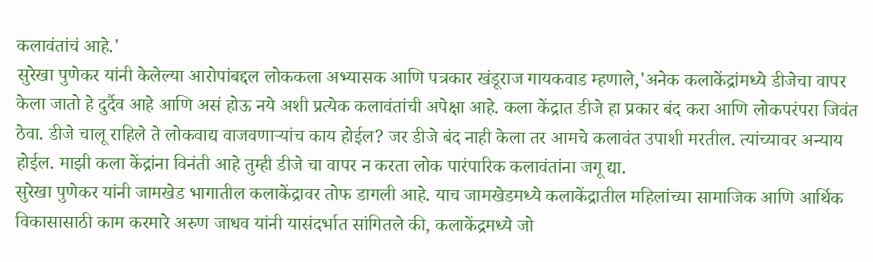कलावंतांचं आहे.'
सुरेखा पुणेकर यांनी केलेल्या आरोपांबद्दल लोककला अभ्यासक आणि पत्रकार खंडूराज गायकवाड म्हणाले,'अनेक कलाकेंद्रांमध्ये डीजेचा वापर केला जातो हे दुर्दैव आहे आणि असं होऊ नये अशी प्रत्येक कलावंतांची अपेक्षा आहे. कला केंद्रात डीजे हा प्रकार बंद करा आणि लोकपरंपरा जिवंत ठेवा. डीजे चालू राहिले ते लोकवाद्य वाजवणाऱ्यांच काय होईल? जर डीजे बंद नाही केला तर आमचे कलावंत उपाशी मरतील. त्यांच्यावर अन्याय होईल. माझी कला केंद्रांना विनंती आहे तुम्ही डीजे चा वापर न करता लोक पारंपारिक कलावंतांना जगू द्या.
सुरेखा पुणेकर यांनी जामखेड भागातील कलाकेंद्रावर तोफ डागली आहे. याच जामखेडमध्ये कलाकेंद्रातील महिलांच्या सामाजिक आणि आर्थिक विकासासाठी काम करमारे अरुण जाधव यांनी यासंदर्भात सांगितले की, कलाकेंद्रमध्ये जो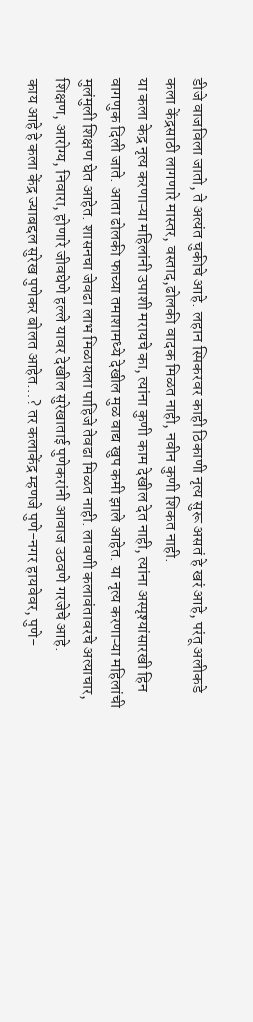डीजे वाजविला जातो, ते अत्यंत चुकीचे आहे. लहान स्पिकरवर काही ठिकाणी नृत्य सुरू असतं हे खरं आहे, परंतू अलीकडे कला केंद्रसाठी लागणारे मास्तर, वस्ताद,ढोलकी वादक मिळत नाही, नवीन कुणी शिकत नाही.
या कला केद्र नृत्य करणाऱ्या महिलांनी उपाशी मरायचे का, त्यांना कुणी काम देखील देत नाही, त्यांना अस्पृश्यांसारखी हिन वागणुक दिली जाते. आता ढोलकी फाच्या तमाशामध्ये देखील मुळ वाद्य खुप कमी झाले आहेत. या नृत्य करणाऱ्या महिलांची मुलंमुली शिक्षण घेत आहेत. शासनचा जेवढा लाभ मिळायला पाहिजे तेवढा मिळत नाही. लावणी कलावंतावरचे अत्याचार, शिक्षण, आरोग्य, निवारा, होणारे जीवघेणे हल्ले यावर देखील सुरेखाताई पुणेकरांनी आवाज उठवणे गरजेचे आहे.
काय आहे हे कला केंद्र ज्याबद्दल सुरेख पुणेकर बोलत आहेत…? तर कलाकेंद्र म्हणजे पुणे-नगर हायवेवर, पुणे-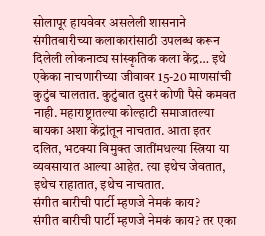सोलापूर हायवेवर असलेली शासनाने संगीतबारीच्या कलाकारांसाठी उपलब्ध करून दिलेली लोकनाट्य सांस्कृतिक कला केंद्र… इथे एकेका नाचणारीच्या जीवावर 15-20 माणसांची कुटुंब चालतात. कुटुंबात दुसरं कोणी पैसे कमवत नाही. महाराष्ट्रातल्या कोल्हाटी समाजातल्या बायका अशा केंद्रांतून नाचतात. आता इतर दलित, भटक्या विमुक्त जातींमधल्या स्त्रिया या व्यवसायात आल्या आहेत. त्या इथेच जेवतात, इथेच राहातात, इथेच नाचतात.
संगीत बारीची पार्टी म्हणजे नेमकं काय?
संगीत बारीची पार्टी म्हणजे नेमकं काय? तर एका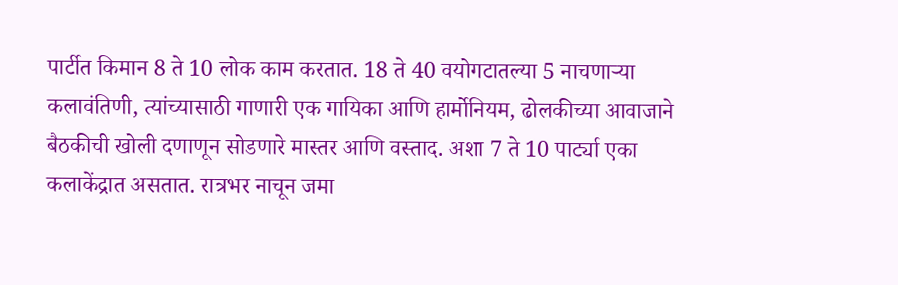पार्टीत किमान 8 ते 10 लोक काम करतात. 18 ते 40 वयोगटातल्या 5 नाचणाऱ्या कलावंतिणी, त्यांच्यासाठी गाणारी एक गायिका आणि हार्मोनियम, ढोलकीच्या आवाजाने बैठकीची खोली दणाणून सोडणारे मास्तर आणि वस्ताद. अशा 7 ते 10 पार्ट्या एका कलाकेंद्रात असतात. रात्रभर नाचून जमा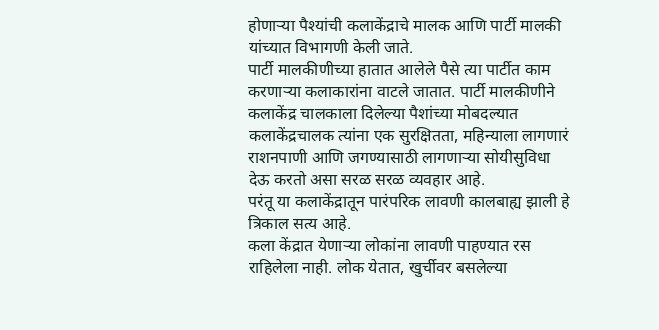होणाऱ्या पैश्यांची कलाकेंद्राचे मालक आणि पार्टी मालकी यांच्यात विभागणी केली जाते.
पार्टी मालकीणीच्या हातात आलेले पैसे त्या पार्टीत काम करणाऱ्या कलाकारांना वाटले जातात. पार्टी मालकीणीने कलाकेंद्र चालकाला दिलेल्या पैशांच्या मोबदल्यात कलाकेंद्रचालक त्यांना एक सुरक्षितता, महिन्याला लागणारं राशनपाणी आणि जगण्यासाठी लागणाऱ्या सोयीसुविधा देऊ करतो असा सरळ सरळ व्यवहार आहे.
परंतू या कलाकेंद्रातून पारंपरिक लावणी कालबाह्य झाली हे त्रिकाल सत्य आहे.
कला केंद्रात येणाऱ्या लोकांना लावणी पाहण्यात रस राहिलेला नाही. लोक येतात, खुर्चीवर बसलेल्या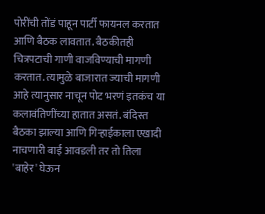पोरींची तोंडं पाहून पार्टी फायनल करतात आणि बैठक लावतात. बैठकीतही चित्रपटाची गाणी वाजविण्याची मागणी करतात. त्यामुळे बाजारात ज्याची मागणी आहे त्यानुसार नाचून पोट भरणं इतकंच या कलावंतिणींच्या हातात असतं. बंदिस्त बैठका झाल्या आणि गिऱ्हाईकाला एखादी नाचणारी बाई आवडली तर तो तिला 'बाहेर' घेऊन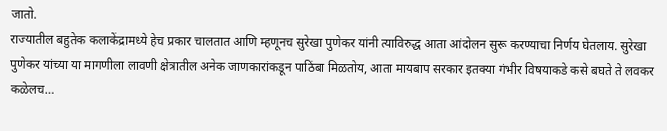जातो.
राज्यातील बहुतेक कलाकेंद्रामध्ये हेच प्रकार चालतात आणि म्हणूनच सुरेखा पुणेकर यांनी त्याविरुद्ध आता आंदोलन सुरू करण्याचा निर्णय घेतलाय. सुरेखा पुणेकर यांच्या या मागणीला लावणी क्षेत्रातील अनेक जाणकारांकडून पाठिंबा मिळतोय, आता मायबाप सरकार इतक्या गंभीर विषयाकडे कसे बघते ते लवकर कळेलच…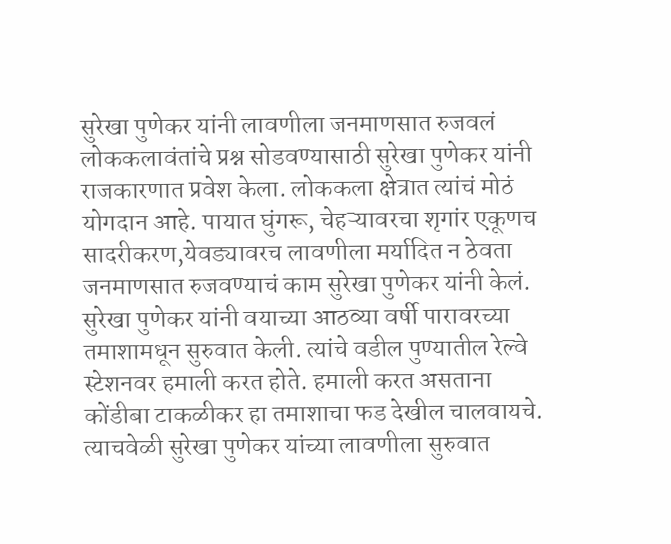सुरेखा पुणेकर यांनी लावणीला जनमाणसात रुजवलं
लोककलावंतांचे प्रश्न सोडवण्यासाठी सुरेखा पुणेकर यांनी राजकारणात प्रवेश केला. लोककला क्षेत्रात त्यांचं मोठं योगदान आहे. पायात घुंगरू, चेहऱ्यावरचा शृगांर एकूणच सादरीकरण,येवड्यावरच लावणीला मर्यादित न ठेवता जनमाणसात रुजवण्याचं काम सुरेखा पुणेकर यांनी केलं. सुरेखा पुणेकर यांनी वयाच्या आठव्या वर्षी पारावरच्या तमाशामधून सुरुवात केली. त्यांचे वडील पुण्यातील रेल्वे स्टेशनवर हमाली करत होते. हमाली करत असताना कोंडीबा टाकळीकर हा तमाशाचा फड देखील चालवायचे. त्याचवेळी सुरेखा पुणेकर यांच्या लावणीला सुरुवात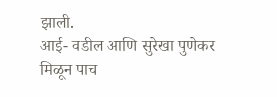झाली.
आई- वडील आणि सुरेखा पुणेकर मिळून पाच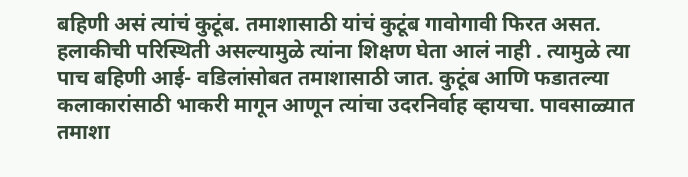बहिणी असं त्यांचं कुटूंब. तमाशासाठी यांचं कुटूंब गावोगावी फिरत असत. हलाकीची परिस्थिती असल्यामुळे त्यांना शिक्षण घेता आलं नाही . त्यामुळे त्या पाच बहिणी आई- वडिलांसोबत तमाशासाठी जात. कुटूंब आणि फडातल्या कलाकारांसाठी भाकरी मागून आणून त्यांचा उदरनिर्वाह व्हायचा. पावसाळ्यात तमाशा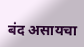बंद असायचा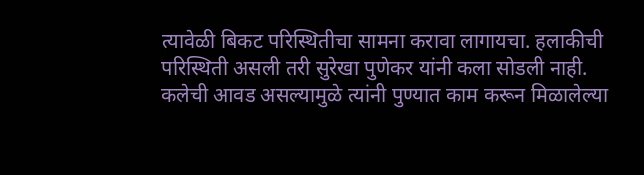त्यावेळी बिकट परिस्थितीचा सामना करावा लागायचा. हलाकीची परिस्थिती असली तरी सुरेखा पुणेकर यांनी कला सोडली नाही. कलेची आवड असल्यामुळे त्यांनी पुण्यात काम करून मिळालेल्या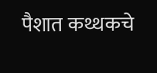पैशात कथ्थकचे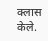क्लास केले.